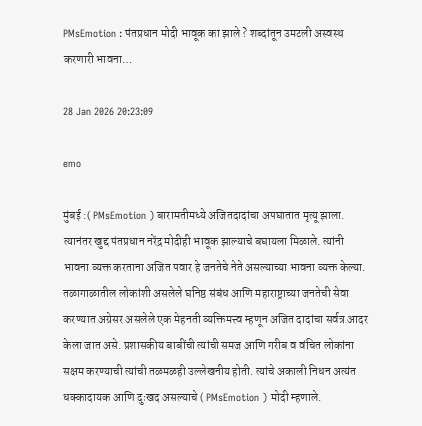PMsEmotion : पंतप्रधान मोदी भावूक का झाले ? शब्दांतून उमटली अस्वस्थ करणारी भावना…

28 Jan 2026 20:23:09

emo

मुंबई :( PMsEmotion ) बारामतीमध्ये अजितदादांचा अपघातात मृत्यू झाला. त्यानंतर खुद्द पंतप्रधान नरेंद्र मोदीही भावूक झाल्याचे बघायला मिळाले. त्यांनी भावना व्यक्त करताना अजित पवार हे जनतेचे नेते असल्याच्या भावना व्यक्त केल्या. तळागाळातील लोकांशी असलेले घनिष्ठ संबंध आणि महाराष्ट्राच्या जनतेची सेवा करण्यात अग्रेसर असलेले एक मेहनती व्यक्तिमत्त्व म्हणून अजित दादांचा सर्वत्र आदर केला जात असे. प्रशासकीय बाबींची त्यांची समज आणि गरीब व वंचित लोकांना सक्षम करण्याची त्यांची तळमळही उल्लेखनीय होती. त्यांचे अकाली निधन अत्यंत धक्कादायक आणि दुःखद असल्याचे ( PMsEmotion ) मोदी म्हणाले.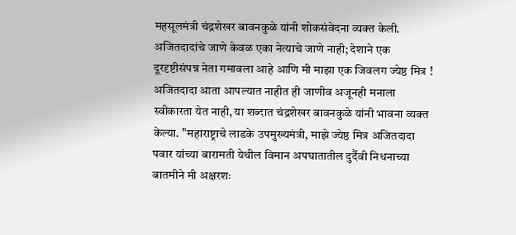महसूलमंत्री चंद्रशेखर बावनकुळे यांनी शोकसंवेदना व्यक्त केली. अजितदादांचे जाणे केवळ एका नेत्याचे जाणे नाही; देशाने एक दूरदृष्टीसंपन्न नेता गमावला आहे आणि मी माझा एक जिवलग ज्येष्ठ मित्र ! अजितदादा आता आपल्यात नाहीत ही जाणीव अजूनही मनाला स्वीकारता येत नाही, या शब्दात चंद्रशेखर बावनकुळे यांनी भावना व्यक्त केल्या. "महाराष्ट्राचे लाडके उपमुख्यमंत्री, माझे ज्येष्ठ मित्र अजितदादा पवार यांच्या बारामती येथील विमान अपघातातील दुर्दैवी निधनाच्या बातमीने मी अक्षरशः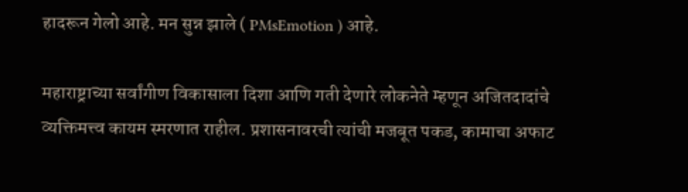हादरून गेलो आहे. मन सुन्न झाले ( PMsEmotion ) आहे.

महाराष्ट्राच्या सर्वांगीण विकासाला दिशा आणि गती देणारे लोकनेते म्हणून अजितदादांचे व्यक्तिमत्त्व कायम स्मरणात राहील. प्रशासनावरची त्यांची मजबूत पकड, कामाचा अफाट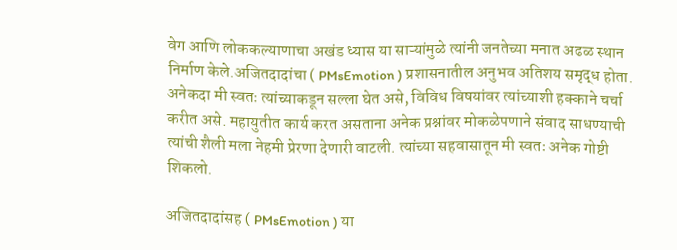वेग आणि लोककल्याणाचा अखंड ध्यास या साऱ्यांमुळे त्यांनी जनतेच्या मनात अढळ स्थान निर्माण केले.अजितदादांचा ( PMsEmotion ) प्रशासनातील अनुभव अतिशय समृद्ध होता. अनेकदा मी स्वतः त्यांच्याकडून सल्ला घेत असे, विविध विषयांवर त्यांच्याशी हक्काने चर्चा करीत असे. महायुतीत कार्य करत असताना अनेक प्रश्नांवर मोकळेपणाने संवाद साधण्याची त्यांची शैली मला नेहमी प्रेरणा देणारी वाटली. त्यांच्या सहवासातून मी स्वतः अनेक गोष्टी शिकलो.

अजितदादांसह ( PMsEmotion ) या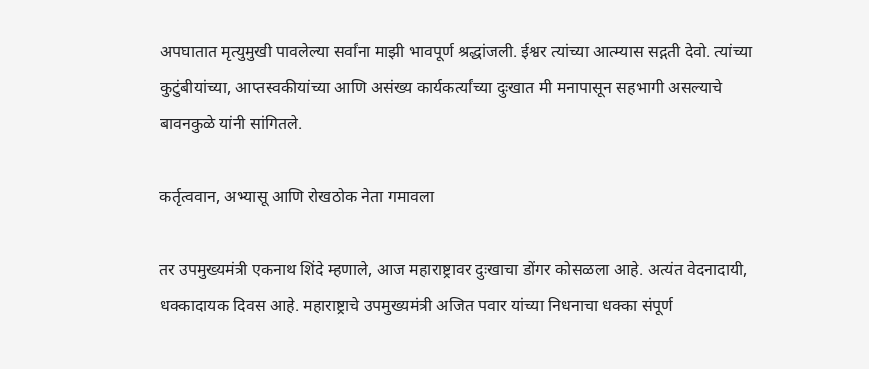अपघातात मृत्युमुखी पावलेल्या सर्वांना माझी भावपूर्ण श्रद्धांजली. ईश्वर त्यांच्या आत्म्यास सद्गती देवो. त्यांच्या कुटुंबीयांच्या, आप्तस्वकीयांच्या आणि असंख्य कार्यकर्त्यांच्या दुःखात मी मनापासून सहभागी असल्याचे बावनकुळे यांनी सांगितले.

कर्तृत्ववान, अभ्यासू आणि रोखठोक नेता गमावला

तर उपमुख्यमंत्री एकनाथ शिंदे म्हणाले, आज महाराष्ट्रावर दुःखाचा डोंगर कोसळला आहे. अत्यंत वेदनादायी, धक्कादायक दिवस आहे. महाराष्ट्राचे उपमुख्यमंत्री अजित पवार यांच्या निधनाचा धक्का संपूर्ण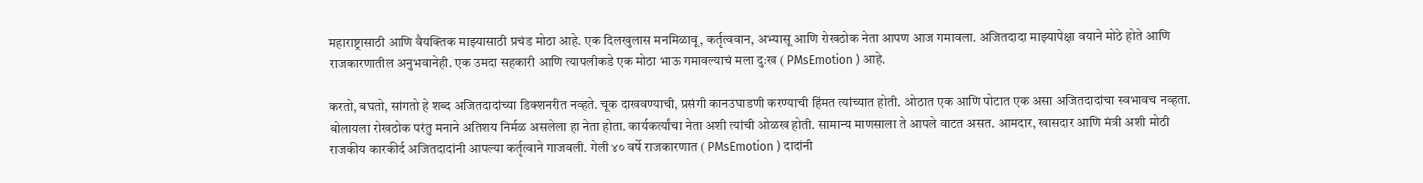महाराष्ट्रासाठी आणि वैयक्तिक माझ्यासाठी प्रचंड मोठा आहे. एक दिलखुलास मनमिळावू, कर्तृत्ववान, अभ्यासू आणि रोखठोक नेता आपण आज गमावला. अजितदादा माझ्यापेक्षा वयाने मोठे होते आणि राजकारणातील अनुभवानेही. एक उमदा सहकारी आणि त्यापलीकडे एक मोठा भाऊ गमावल्याचं मला दुःख ( PMsEmotion ) आहे.

करतो, बघतो, सांगतो हे शब्द अजितदादांच्या डिक्शनरीत नव्हते. चूक दाखवण्याची, प्रसंगी कानउघाडणी करण्याची हिंमत त्यांच्यात होती. ओठात एक आणि पोटात एक असा अजितदादांचा स्वभावच नव्हता. बोलायला रोखठोक परंतु मनाने अतिशय निर्मळ असलेला हा नेता होता. कार्यकर्त्यांचा नेता अशी त्यांची ओळख होती. सामान्य माणसाला ते आपले वाटत असत. आमदार, खासदार आणि मंत्री अशी मोठी राजकीय कारकीर्द अजितदादांनी आपल्या कर्तृत्वाने गाजवली. गेली ४० वर्षे राजकारणात ( PMsEmotion ) दादांनी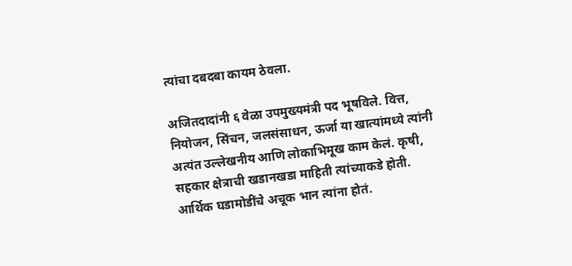त्यांचा दबदबा कायम ठेवला.

अजितदादांनी ६ वेळा उपमुख्यमंत्री पद भूषविले. वित्त, नियोजन, सिंचन, जलसंसाधन, ऊर्जा या खात्यांमध्ये त्यांनी अत्यंत उल्लेखनीय आणि लोकाभिमूख काम केलं. कृषी, सहकार क्षेत्राची खडानखडा माहिती त्यांच्याकडे होती. आर्थिक घडामोडींचे अचूक भान त्यांना होतं.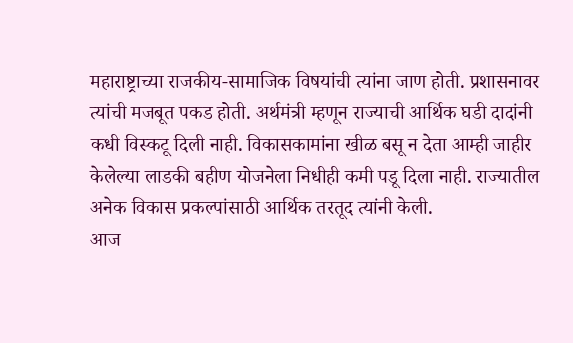महाराष्ट्राच्या राजकीय-सामाजिक विषयांची त्यांना जाण होती. प्रशासनावर त्यांची मजबूत पकड होती. अर्थमंत्री म्हणून राज्याची आर्थिक घडी दादांनी कधी विस्कटू दिली नाही. विकासकामांना खीळ बसू न देता आम्ही जाहीर केलेल्या लाडकी बहीण योजनेला निधीही कमी पडू दिला नाही. राज्यातील अनेक विकास प्रकल्पांसाठी आर्थिक तरतूद त्यांनी केली.
आज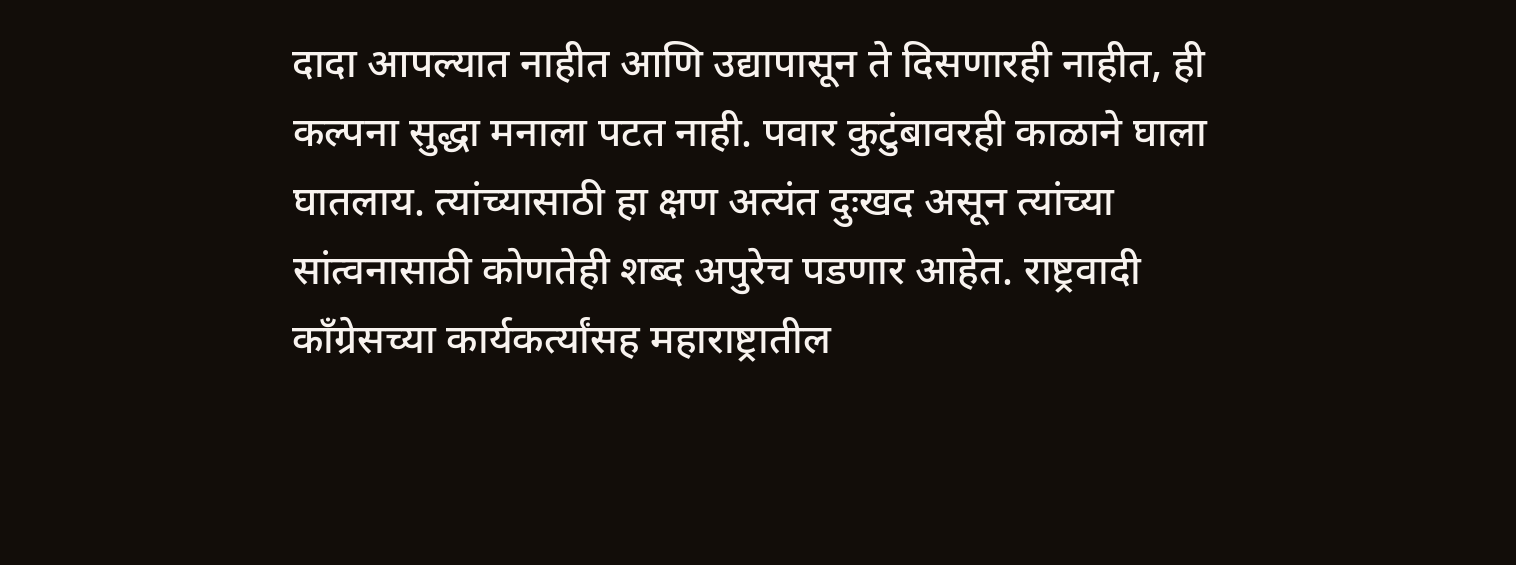दादा आपल्यात नाहीत आणि उद्यापासून ते दिसणारही नाहीत, ही कल्पना सुद्धा मनाला पटत नाही. पवार कुटुंबावरही काळाने घाला घातलाय. त्यांच्यासाठी हा क्षण अत्यंत दुःखद असून त्यांच्या सांत्वनासाठी कोणतेही शब्द अपुरेच पडणार आहेत. राष्ट्रवादी काँग्रेसच्या कार्यकर्त्यांसह महाराष्ट्रातील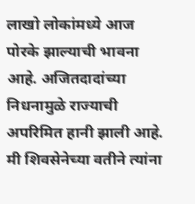लाखो लोकांमध्ये आज पोरके झाल्याची भावना आहे. अजितदादांच्या निधनामुळे राज्याची अपरिमित हानी झाली आहे. मी शिवसेनेच्या वतीने त्यांना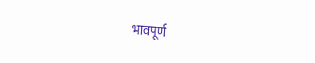भावपूर्ण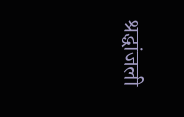श्रद्धांजली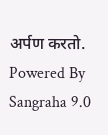अर्पण करतो.
Powered By Sangraha 9.0